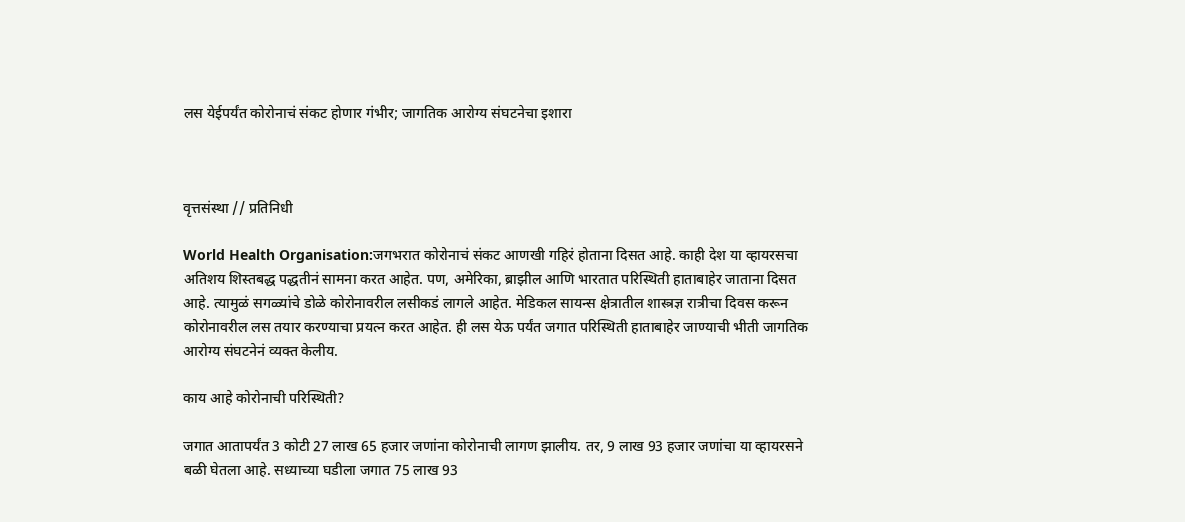लस येईपर्यंत कोरोनाचं संकट होणार गंभीर; जागतिक आरोग्य संघटनेचा इशारा



वृत्तसंस्था // प्रतिनिधी

World Health Organisation:जगभरात कोरोनाचं संकट आणखी गहिरं होताना दिसत आहे. काही देश या व्हायरसचा अतिशय शिस्तबद्ध पद्धतीनं सामना करत आहेत. पण, अमेरिका, ब्राझील आणि भारतात परिस्थिती हाताबाहेर जाताना दिसत आहे. त्यामुळं सगळ्यांचे डोळे कोरोनावरील लसीकडं लागले आहेत. मेडिकल सायन्स क्षेत्रातील शास्त्रज्ञ रात्रीचा दिवस करून कोरोनावरील लस तयार करण्याचा प्रयत्न करत आहेत. ही लस येऊ पर्यंत जगात परिस्थिती हाताबाहेर जाण्याची भीती जागतिक आरोग्य संघटनेनं व्यक्त केलीय.

काय आहे कोरोनाची परिस्थिती?

जगात आतापर्यंत 3 कोटी 27 लाख 65 हजार जणांना कोरोनाची लागण झालीय. तर, 9 लाख 93 हजार जणांचा या व्हायरसने बळी घेतला आहे. सध्याच्या घडीला जगात 75 लाख 93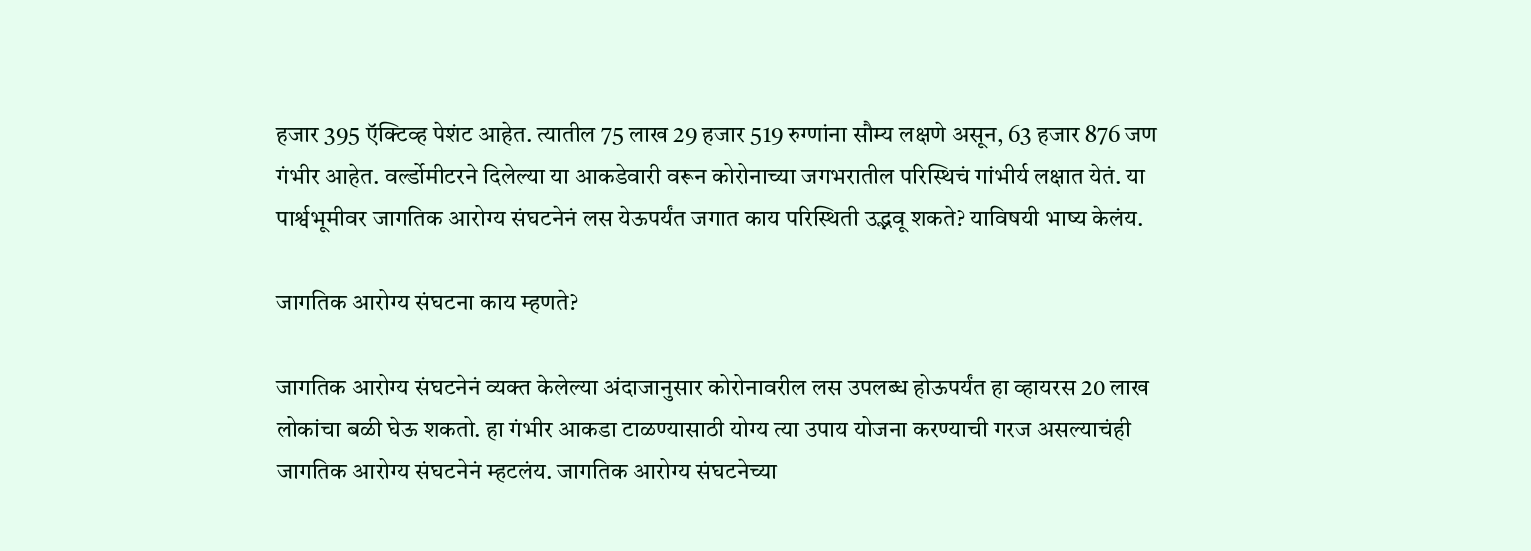हजार 395 ऍक्टिव्ह पेशंट आहेत. त्यातील 75 लाख 29 हजार 519 रुग्णांना सौम्य लक्षणे असून, 63 हजार 876 जण गंभीर आहेत. वर्ल्डोमीटरने दिलेल्या या आकडेवारी वरून कोरोनाच्या जगभरातील परिस्थिचं गांभीर्य लक्षात येतं. या पार्श्वभूमीवर जागतिक आरोग्य संघटनेनं लस येऊपर्यंत जगात काय परिस्थिती उद्भवू शकते? याविषयी भाष्य केलंय.

जागतिक आरोग्य संघटना काय म्हणते?

जागतिक आरोग्य संघटनेनं व्यक्त केलेल्या अंदाजानुसार कोरोनावरील लस उपलब्ध होऊपर्यंत हा व्हायरस 20 लाख लोकांचा बळी घेऊ शकतो. हा गंभीर आकडा टाळण्यासाठी योग्य त्या उपाय योजना करण्याची गरज असल्याचंही जागतिक आरोग्य संघटनेनं म्हटलंय. जागतिक आरोग्य संघटनेच्या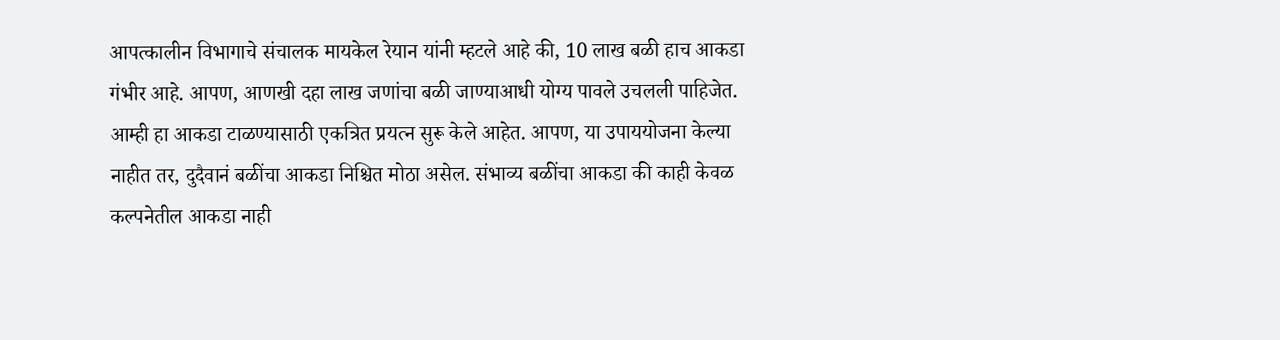आपत्कालीन विभागाचे संचालक मायकेल रेयान यांनी म्हटले आहे की, 10 लाख बळी हाच आकडा गंभीर आहे. आपण, आणखी दहा लाख जणांचा बळी जाण्याआधी योग्य पावले उचलली पाहिजेत. आम्ही हा आकडा टाळण्यासाठी एकत्रित प्रयत्न सुरू केले आहेत. आपण, या उपाययोजना केल्या नाहीत तर, दुदैवानं बळींचा आकडा निश्चित मोठा असेल. संभाव्य बळींचा आकडा की काही केवळ कल्पनेतील आकडा नाही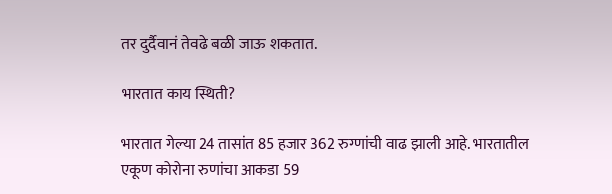तर दुर्दैवानं तेवढे बळी जाऊ शकतात.

भारतात काय स्थिती?

भारतात गेल्या 24 तासांत 85 हजार 362 रुग्णांची वाढ झाली आहे. भारतातील एकूण कोरोना रुणांचा आकडा 59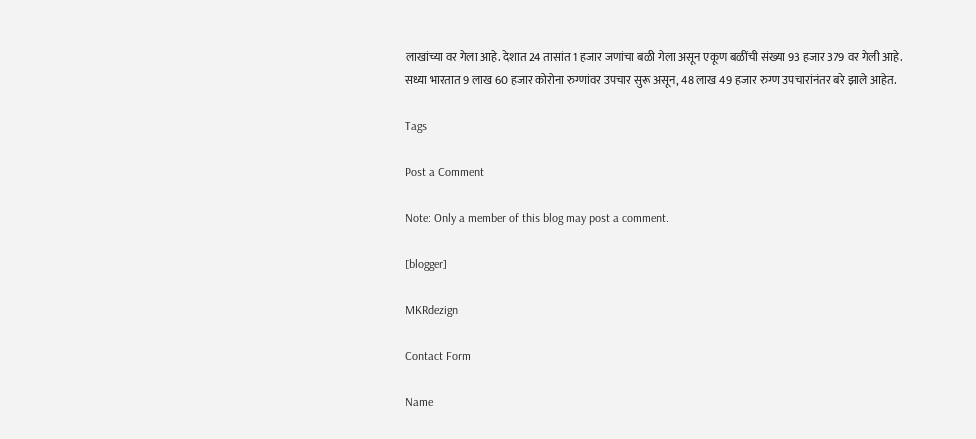लाखांच्या वर गेला आहे. देशात 24 तासांत 1 हजार जणांचा बळी गेला असून एकूण बळींची संख्या 93 हजार 379 वर गेली आहे. सध्या भारतात 9 लाख 60 हजार कोरोना रुग्णांवर उपचार सुरू असून, 48 लाख 49 हजार रुग्ण उपचारांनंतर बरे झाले आहेत.

Tags

Post a Comment

Note: Only a member of this blog may post a comment.

[blogger]

MKRdezign

Contact Form

Name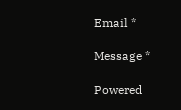Email *

Message *

Powered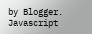by Blogger.
Javascript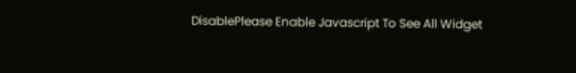DisablePlease Enable Javascript To See All Widget